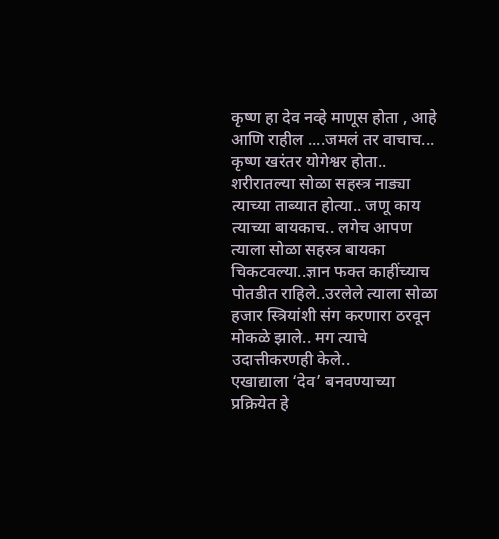कृष्ण हा देव नव्हे माणूस होता , आहे आणि राहील ....जमलं तर वाचाच...
कृष्ण खरंतर योगेश्वर होता.. शरीरातल्या सोळा सहस्त्र नाड्या त्याच्या ताब्यात होत्या.. जणू काय त्याच्या बायकाच.. लगेच आपण त्याला सोळा सहस्त्र बायका चिकटवल्या..ज्ञान फक्त काहींच्याच पोतडीत राहिले..उरलेले त्याला सोळा हजार स्त्रियांशी संग करणारा ठरवून मोकळे झाले.. मग त्याचे उदात्तीकरणही केले..
एखाद्याला ‘देव’ बनवण्याच्या प्रक्रियेत हे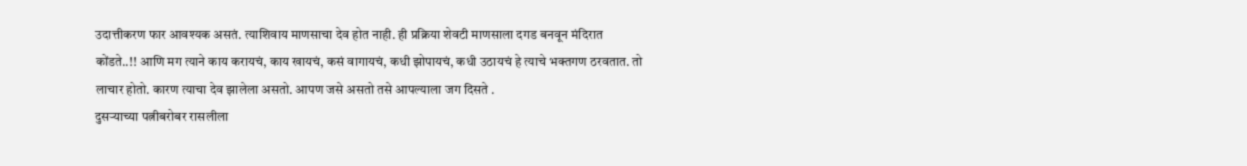उदात्तीकरण फार आवश्यक असतं. त्याशिवाय माणसाचा देव होत नाही. ही प्रक्रिया शेवटी माणसाला दगड बनवून मंदिरात कोंडते..!! आणि मग त्याने काय करायचं, काय खायचं, कसं वागायचं, कधी झोपायचं, कधी उठायचं हे त्याचे भक्तगण ठरवतात. तो लाचार होतो. कारण त्याचा देव झालेला असतो. आपण जसे असतो तसे आपल्याला जग दिसते .
दुसऱ्याच्या पत्नीबरोबर रासलीला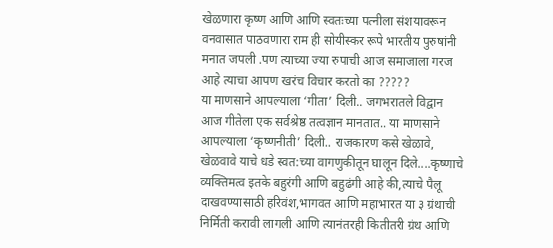खेळणारा कृष्ण आणि आणि स्वतःच्या पत्नीला संशयावरून वनवासात पाठवणारा राम ही सोयीस्कर रूपे भारतीय पुरुषांनी मनात जपली .पण त्याच्या ज्या रुपाची आज समाजाला गरज आहे त्याचा आपण खरंच विचार करतो का ?????
या माणसाने आपल्याला ‘गीता’ दिली.. जगभरातले विद्वान आज गीतेला एक सर्वश्रेष्ठ तत्वज्ञान मानतात.. या माणसाने आपल्याला ‘कृष्णनीती’ दिली.. राजकारण कसे खेळावे, खेळवावे याचे धडे स्वत:च्या वागणुकीतून घालून दिले....कृष्णाचे व्यक्तिमत्व इतके बहुरंगी आणि बहुढंगी आहे की,त्याचे पैलू दाखवण्यासाठी हरिवंश,भागवत आणि महाभारत या ३ ग्रंथाची निर्मिती करावी लागली आणि त्यानंतरही कितीतरी ग्रंथ आणि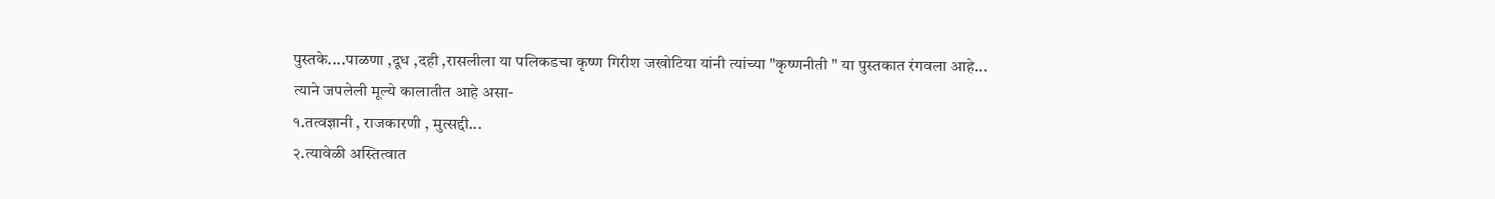पुस्तके....पाळणा ,दूध ,दही ,रासलीला या पलिकडचा कृष्ण गिरीश जखोटिया यांनी त्यांच्या "कृष्णनीती " या पुस्तकात रंगवला आहे...
त्याने जपलेली मूल्ये कालातीत आहे असा-
१.तत्वज्ञानी , राजकारणी , मुत्सद्दी...
२.त्यावेळी अस्तित्वात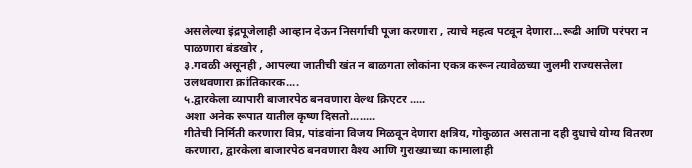असलेल्या इंद्रपूजेलाही आव्हान देऊन निसर्गाची पूजा करणारा , त्याचे महत्व पटवून देणारा...रूढी आणि परंपरा न पाळणारा बंडखोर ,
३.गवळी असूनही , आपल्या जातीची खंत न बाळगता लोकांना एकत्र करून त्यावेळच्या जुलमी राज्यसत्तेला उलथवणारा क्रांतिकारक....
५.द्वारकेला व्यापारी बाजारपेठ बनवणारा वेल्थ क्रिएटर .....
अशा अनेक रूपात यातील कृष्ण दिसतो........
गीतेची निर्मिती करणारा विप्र, पांडवांना विजय मिळवून देणारा क्षत्रिय, गोकुळात असताना दही दुधाचे योग्य वितरण करणारा, द्वारकेला बाजारपेठ बनवणारा वैश्य आणि गुराख्याच्या कामालाही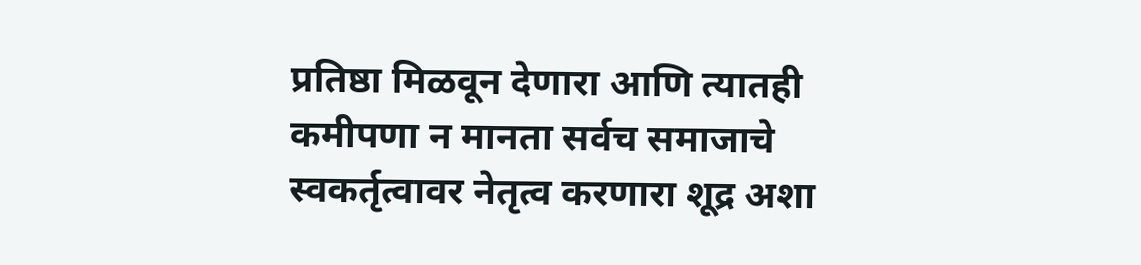प्रतिष्ठा मिळवून देणारा आणि त्यातही कमीपणा न मानता सर्वच समाजाचे स्वकर्तृत्वावर नेतृत्व करणारा शूद्र अशा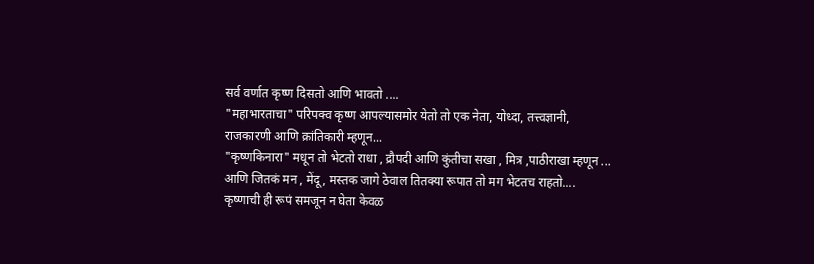सर्व वर्णात कृष्ण दिसतो आणि भावतो ....
"महाभारताचा" परिपक्व कृष्ण आपल्यासमोर येतो तो एक नेता, योध्दा, तत्त्वज्ञानी,
राजकारणी आणि क्रांतिकारी म्हणून...
"कृष्णकिनारा" मधून तो भेटतो राधा , द्रौपदी आणि कुंतीचा सखा , मित्र ,पाठीराखा म्हणून ...
आणि जितकं मन , मेंदू , मस्तक जागे ठेवाल तितक्या रूपात तो मग भेटतच राहतो....
कृष्णाची ही रूपं समजून न घेता केवळ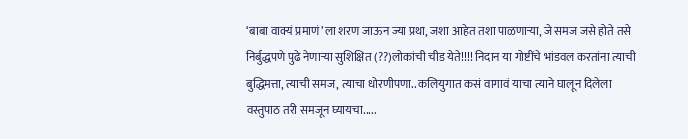‘बाबा वाक्यं प्रमाणं’ला शरण जाऊन ज्या प्रथा, जशा आहेत तशा पाळणाऱ्या, जे समज जसे होते तसे निर्बुद्धपणे पुढे नेणाऱ्या सुशिक्षित (??)लोकांची चीड येते!!!! निदान या गोष्टींचे भांडवल करतांना त्याची बुद्धिमत्ता, त्याची समज, त्याचा धोरणीपणा.. कलियुगात कसं वागावं याचा त्याने घालून दिलेला वस्तुपाठ तरी समजून घ्यायचा.....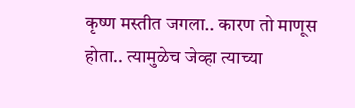कृष्ण मस्तीत जगला.. कारण तो माणूस होता.. त्यामुळेच जेव्हा त्याच्या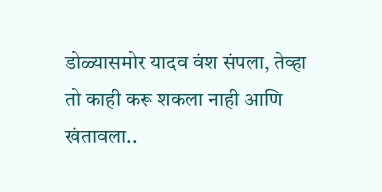डोळ्यासमोर यादव वंश संपला, तेव्हा तो काही करू शकला नाही आणि खंतावला..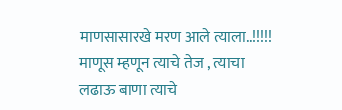माणसासारखे मरण आले त्याला..!!!!!
माणूस म्हणून त्याचे तेज , त्याचा लढाऊ बाणा त्याचे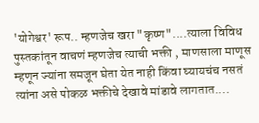'योगेश्वर' रूप.. म्हणजेच खरा "कृष्ण"....त्याला विविध पुस्तकांतून वाचणं म्हणजेच त्याची भक्ती , माणसाला माणूस म्हणून ज्यांना समजून घेता येत नाही किंवा घ्यायचंच नसतं त्यांना असे पोकळ भक्तीचे देखावे मांडावे लागतात....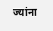ज्यांना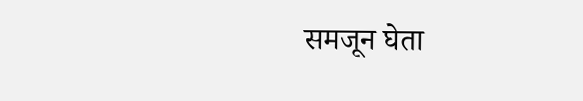समजून घेता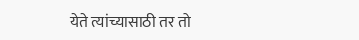येते त्यांच्यासाठी तर तो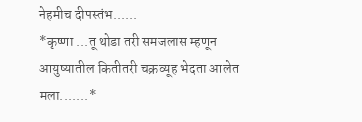नेहमीच दीपस्तंभ......
*कृष्णा ...तू थोडा तरी समजलास म्हणून आयुष्यातील कितीतरी चक्रव्यूह भेदता आलेत मला.......*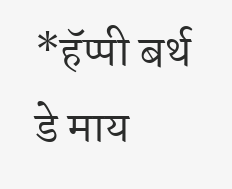*हॅप्पी बर्थ डे माय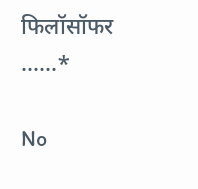फिलॉसॉफर ......*

No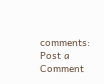comments:
Post a Comment